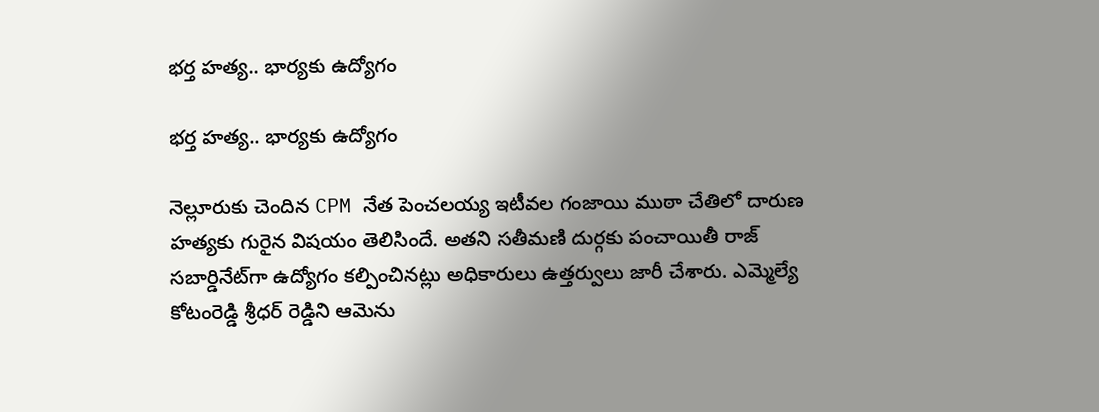భర్త హత్య.. భార్యకు ఉద్యోగం

భర్త హత్య.. భార్యకు ఉద్యోగం

నెల్లూరుకు చెందిన CPM నేత పెంచలయ్య ఇటీవల గంజాయి ముఠా చేతిలో దారుణ హత్యకు గురైన విషయం తెలిసిందే. అతని సతీమణి దుర్గకు పంచాయితీ రాజ్ సబార్డినేట్‌గా ఉద్యోగం కల్పించినట్లు అధికారులు ఉత్తర్వులు జారీ చేశారు. ఎమ్మెల్యే కోటంరెడ్డి శ్రీధర్ రెడ్డిని ఆమెను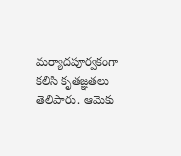మర్యాదపూర్వకంగా కలిసి కృతజ్ఞతలు తెలిపారు. ఆమెకు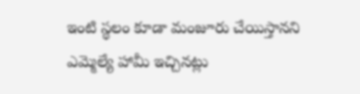ఇంటి స్థలం కూడా మంజూరు చేయిస్తానని ఎమ్మెల్యే హామీ ఇచ్చినట్లు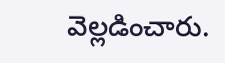వెల్లడించారు.